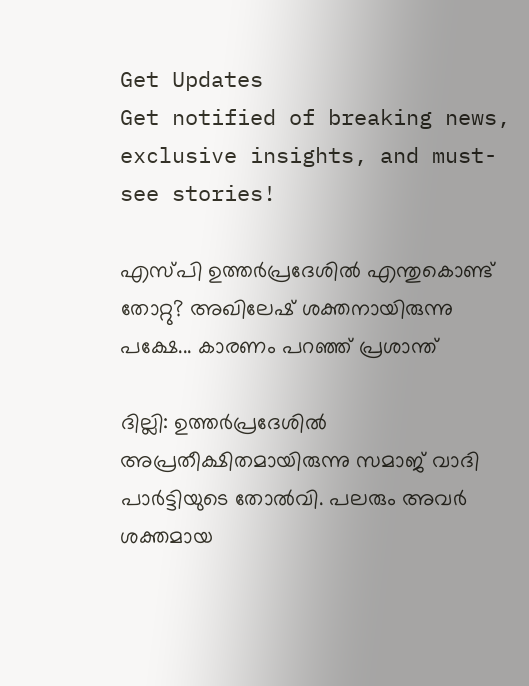Get Updates
Get notified of breaking news, exclusive insights, and must-see stories!

എസ്പി ഉത്തര്‍പ്രദേശില്‍ എന്തുകൊണ്ട് തോറ്റു? അഖിലേഷ് ശക്തനായിരുന്നു പക്ഷേ... കാരണം പറഞ്ഞ് പ്രശാന്ത്

ദില്ലി: ഉത്തര്‍പ്രദേശില്‍ അപ്രതീക്ഷിതമായിരുന്നു സമാജ് വാദി പാര്‍ട്ടിയുടെ തോല്‍വി. പലരും അവര്‍ ശക്തമായ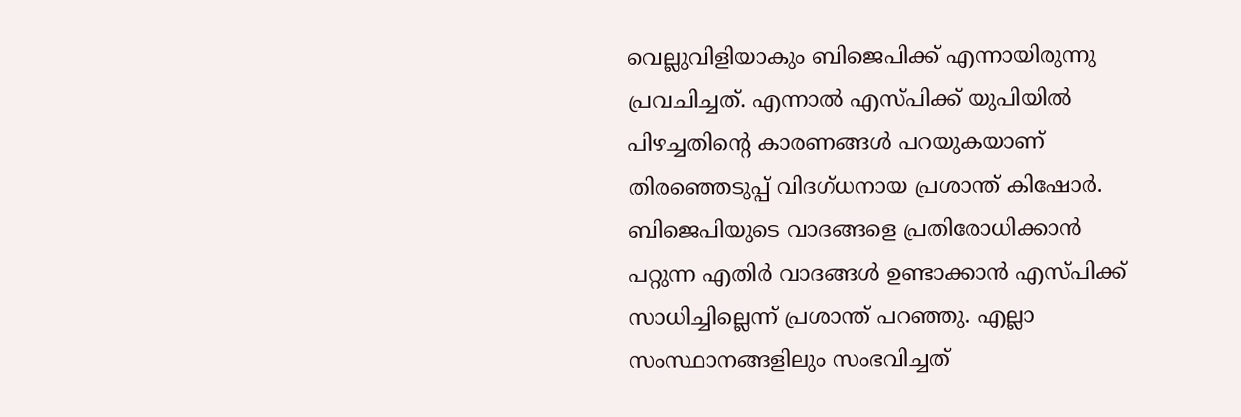വെല്ലുവിളിയാകും ബിജെപിക്ക് എന്നായിരുന്നു പ്രവചിച്ചത്. എന്നാല്‍ എസ്പിക്ക് യുപിയില്‍ പിഴച്ചതിന്റെ കാരണങ്ങള്‍ പറയുകയാണ് തിരഞ്ഞെടുപ്പ് വിദഗ്ധനായ പ്രശാന്ത് കിഷോര്‍. ബിജെപിയുടെ വാദങ്ങളെ പ്രതിരോധിക്കാന്‍ പറ്റുന്ന എതിര്‍ വാദങ്ങള്‍ ഉണ്ടാക്കാന്‍ എസ്പിക്ക് സാധിച്ചില്ലെന്ന് പ്രശാന്ത് പറഞ്ഞു. എല്ലാ സംസ്ഥാനങ്ങളിലും സംഭവിച്ചത്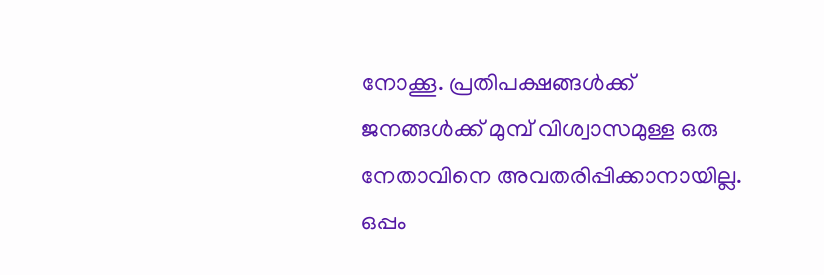നോക്കൂ. പ്രതിപക്ഷങ്ങള്‍ക്ക് ജനങ്ങള്‍ക്ക് മുമ്പ് വിശ്വാസമുള്ള ഒരു നേതാവിനെ അവതരിപ്പിക്കാനായില്ല. ഒപ്പം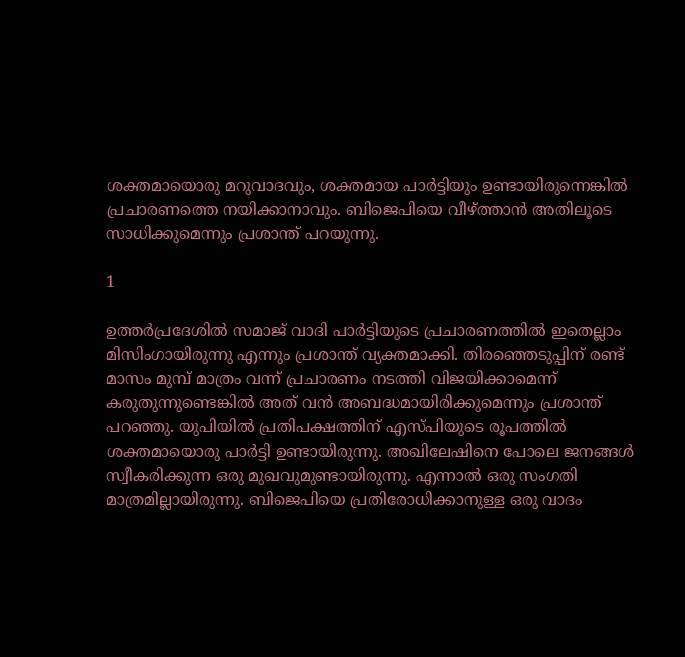ശക്തമായൊരു മറുവാദവും, ശക്തമായ പാര്‍ട്ടിയും ഉണ്ടായിരുന്നെങ്കില്‍ പ്രചാരണത്തെ നയിക്കാനാവും. ബിജെപിയെ വീഴ്ത്താന്‍ അതിലൂടെ സാധിക്കുമെന്നും പ്രശാന്ത് പറയുന്നു.

1

ഉത്തര്‍പ്രദേശില്‍ സമാജ് വാദി പാര്‍ട്ടിയുടെ പ്രചാരണത്തില്‍ ഇതെല്ലാം മിസിംഗായിരുന്നു എന്നും പ്രശാന്ത് വ്യക്തമാക്കി. തിരഞ്ഞെടുപ്പിന് രണ്ട് മാസം മുമ്പ് മാത്രം വന്ന് പ്രചാരണം നടത്തി വിജയിക്കാമെന്ന് കരുതുന്നുണ്ടെങ്കില്‍ അത് വന്‍ അബദ്ധമായിരിക്കുമെന്നും പ്രശാന്ത് പറഞ്ഞു. യുപിയില്‍ പ്രതിപക്ഷത്തിന് എസ്പിയുടെ രൂപത്തില്‍ ശക്തമായൊരു പാര്‍ട്ടി ഉണ്ടായിരുന്നു. അഖിലേഷിനെ പോലെ ജനങ്ങള്‍ സ്വീകരിക്കുന്ന ഒരു മുഖവുമുണ്ടായിരുന്നു. എന്നാല്‍ ഒരു സംഗതി മാത്രമില്ലായിരുന്നു. ബിജെപിയെ പ്രതിരോധിക്കാനുള്ള ഒരു വാദം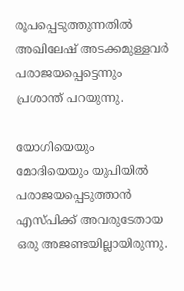രൂപപ്പെടുത്തുന്നതില്‍ അഖിലേഷ് അടക്കമുള്ളവര്‍ പരാജയപ്പെട്ടെന്നും പ്രശാന്ത് പറയുന്നു.

യോഗിയെയും മോദിയെയും യുപിയില്‍ പരാജയപ്പെടുത്താന്‍ എസ്പിക്ക് അവരുടേതായ ഒരു അജണ്ടയില്ലായിരുന്നു.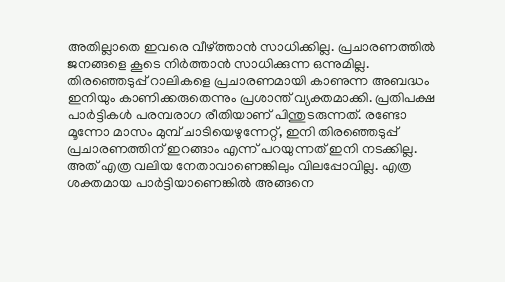അതില്ലാതെ ഇവരെ വീഴ്ത്താന്‍ സാധിക്കില്ല. പ്രചാരണത്തില്‍ ജനങ്ങളെ കൂടെ നിര്‍ത്താന്‍ സാധിക്കുന്ന ഒന്നുമില്ല. തിരഞ്ഞെടുപ്പ് റാലികളെ പ്രചാരണമായി കാണുന്ന അബദ്ധം ഇനിയും കാണിക്കരുതെന്നും പ്രശാന്ത് വ്യക്തമാക്കി. പ്രതിപക്ഷ പാര്‍ട്ടികള്‍ പരമ്പരാഗ രീതിയാണ് പിന്തുടരുന്നത്. രണ്ടോ മൂന്നോ മാസം മുമ്പ് ചാടിയെഴുന്നേറ്റ്, ഇനി തിരഞ്ഞെടുപ്പ് പ്രചാരണത്തിന് ഇറങ്ങാം എന്ന് പറയുന്നത് ഇനി നടക്കില്ല. അത് എത്ര വലിയ നേതാവാണെങ്കിലും വിലപ്പോവില്ല. എത്ര ശക്തമായ പാര്‍ട്ടിയാണെങ്കില്‍ അങ്ങനെ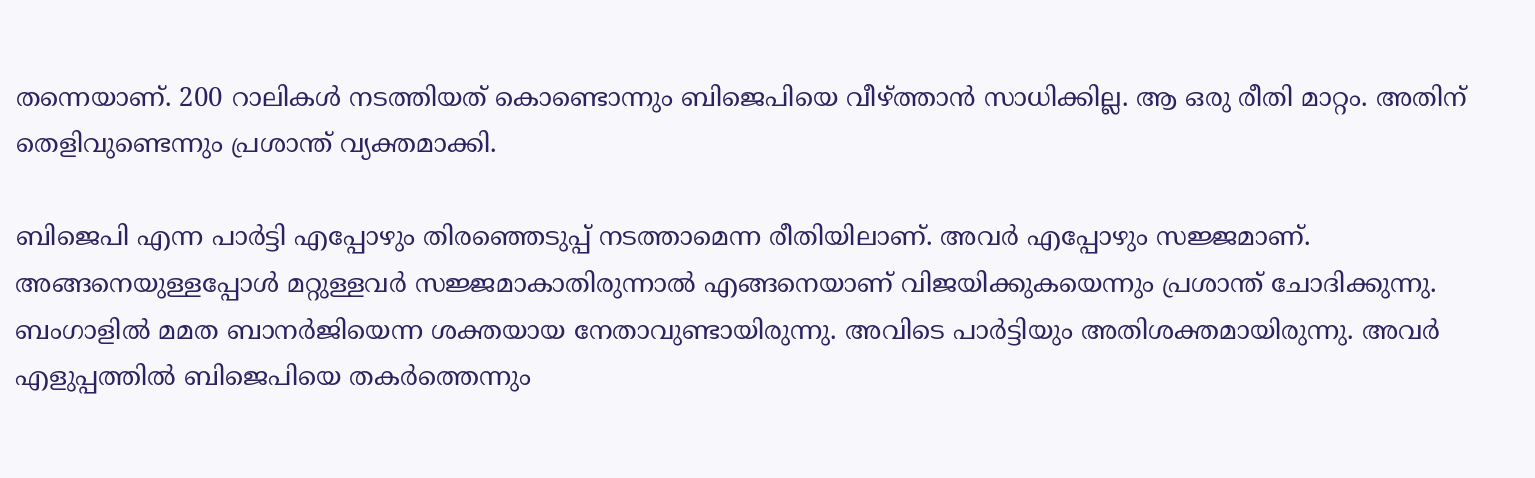തന്നെയാണ്. 200 റാലികള്‍ നടത്തിയത് കൊണ്ടൊന്നും ബിജെപിയെ വീഴ്ത്താന്‍ സാധിക്കില്ല. ആ ഒരു രീതി മാറ്റം. അതിന് തെളിവുണ്ടെന്നും പ്രശാന്ത് വ്യക്തമാക്കി.

ബിജെപി എന്ന പാര്‍ട്ടി എപ്പോഴും തിരഞ്ഞെടുപ്പ് നടത്താമെന്ന രീതിയിലാണ്. അവര്‍ എപ്പോഴും സജ്ജമാണ്. അങ്ങനെയുള്ളപ്പോള്‍ മറ്റുള്ളവര്‍ സജ്ജമാകാതിരുന്നാല്‍ എങ്ങനെയാണ് വിജയിക്കുകയെന്നും പ്രശാന്ത് ചോദിക്കുന്നു. ബംഗാളില്‍ മമത ബാനര്‍ജിയെന്ന ശക്തയായ നേതാവുണ്ടായിരുന്നു. അവിടെ പാര്‍ട്ടിയും അതിശക്തമായിരുന്നു. അവര്‍ എളുപ്പത്തില്‍ ബിജെപിയെ തകര്‍ത്തെന്നും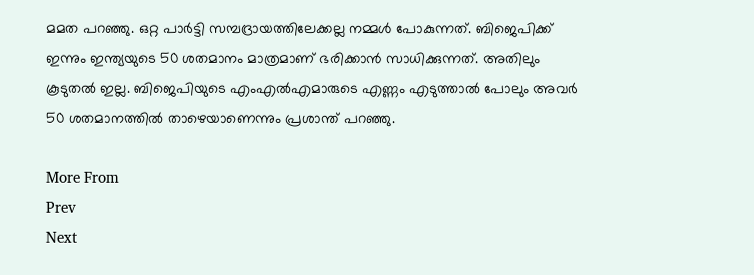മമത പറഞ്ഞു. ഒറ്റ പാര്‍ട്ടി സമ്പദ്രായത്തിലേക്കല്ല നമ്മള്‍ പോകുന്നത്. ബിജെപിക്ക് ഇന്നും ഇന്ത്യയുടെ 50 ശതമാനം മാത്രമാണ് ഭരിക്കാന്‍ സാധിക്കുന്നത്. അതിലും കൂടുതല്‍ ഇല്ല. ബിജെപിയുടെ എംഎല്‍എമാരുടെ എണ്ണം എടുത്താല്‍ പോലും അവര്‍ 50 ശതമാനത്തില്‍ താഴെയാണെന്നും പ്രശാന്ത് പറഞ്ഞു.

More From
Prev
Next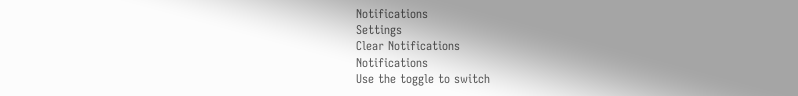Notifications
Settings
Clear Notifications
Notifications
Use the toggle to switch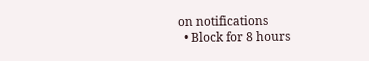on notifications
  • Block for 8 hours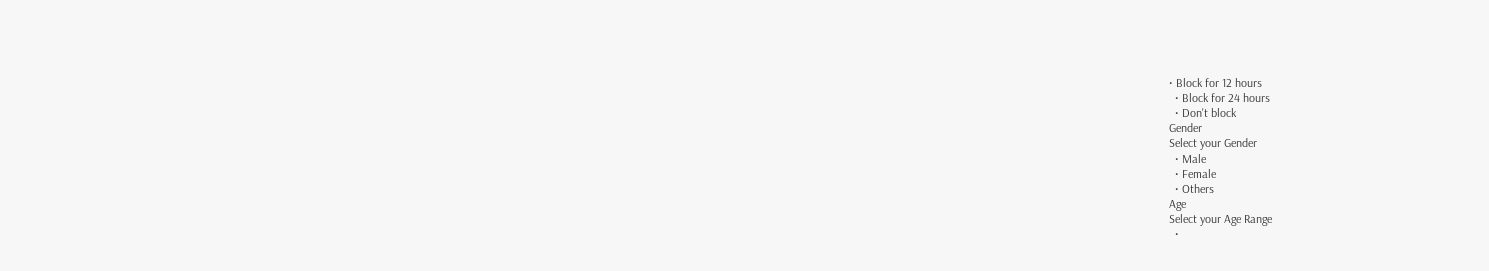• Block for 12 hours
  • Block for 24 hours
  • Don't block
Gender
Select your Gender
  • Male
  • Female
  • Others
Age
Select your Age Range
  •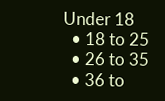Under 18
  • 18 to 25
  • 26 to 35
  • 36 to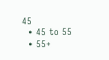45
  • 45 to 55
  • 55+